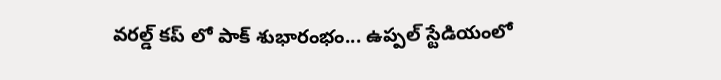వరల్డ్ కప్ లో పాక్ శుభారంభం... ఉప్పల్ స్టేడియంలో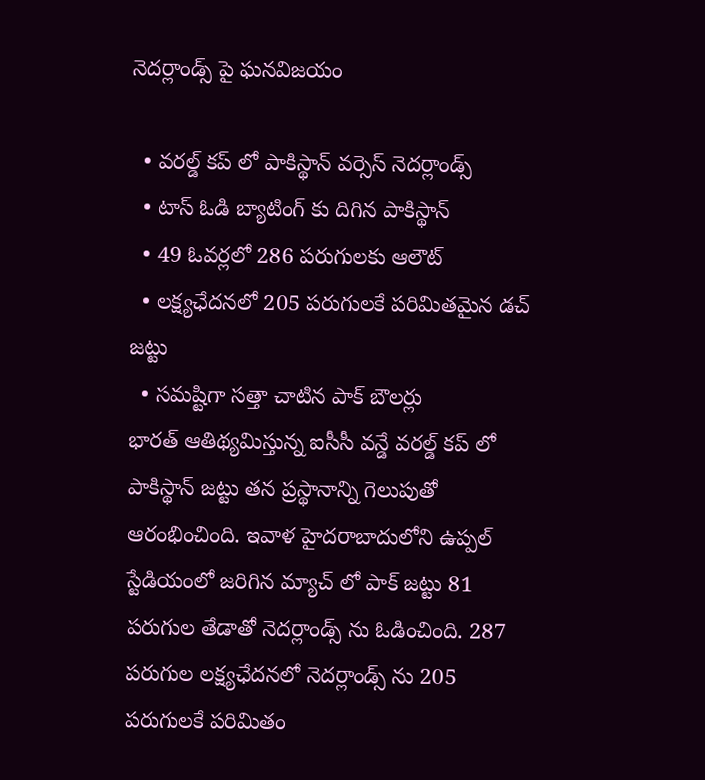నెదర్లాండ్స్ పై ఘనవిజయం

  • వరల్డ్ కప్ లో పాకిస్థాన్ వర్సెస్ నెదర్లాండ్స్
  • టాస్ ఓడి బ్యాటింగ్ కు దిగిన పాకిస్థాన్
  • 49 ఓవర్లలో 286 పరుగులకు ఆలౌట్
  • లక్ష్యఛేదనలో 205 పరుగులకే పరిమితమైన డచ్ జట్టు
  • సమష్టిగా సత్తా చాటిన పాక్ బౌలర్లు
భారత్ ఆతిథ్యమిస్తున్న ఐసీసీ వన్డే వరల్డ్ కప్ లో పాకిస్థాన్ జట్టు తన ప్రస్థానాన్ని గెలుపుతో ఆరంభించింది. ఇవాళ హైదరాబాదులోని ఉప్పల్ స్టేడియంలో జరిగిన మ్యాచ్ లో పాక్ జట్టు 81 పరుగుల తేడాతో నెదర్లాండ్స్ ను ఓడించింది. 287 పరుగుల లక్ష్యఛేదనలో నెదర్లాండ్స్ ను 205 పరుగులకే పరిమితం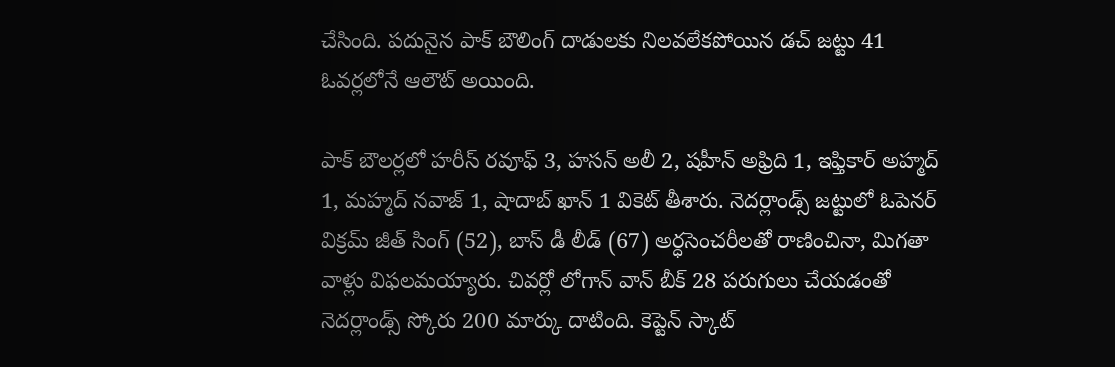చేసింది. పదునైన పాక్ బౌలింగ్ దాడులకు నిలవలేకపోయిన డచ్ జట్టు 41 ఓవర్లలోనే ఆలౌట్ అయింది.

పాక్ బౌలర్లలో హరీస్ రవూఫ్ 3, హసన్ అలీ 2, షహీన్ అఫ్రిది 1, ఇఫ్తికార్ అహ్మద్ 1, మహ్మద్ నవాజ్ 1, షాదాబ్ ఖాన్ 1 వికెట్ తీశారు. నెదర్లాండ్స్ జట్టులో ఓపెనర్ విక్రమ్ జీత్ సింగ్ (52), బాస్ డీ లీడ్ (67) అర్ధసెంచరీలతో రాణించినా, మిగతా వాళ్లు విఫలమయ్యారు. చివర్లో లోగాన్ వాన్ బీక్ 28 పరుగులు చేయడంతో నెదర్లాండ్స్ స్కోరు 200 మార్కు దాటింది. కెప్టెన్ స్కాట్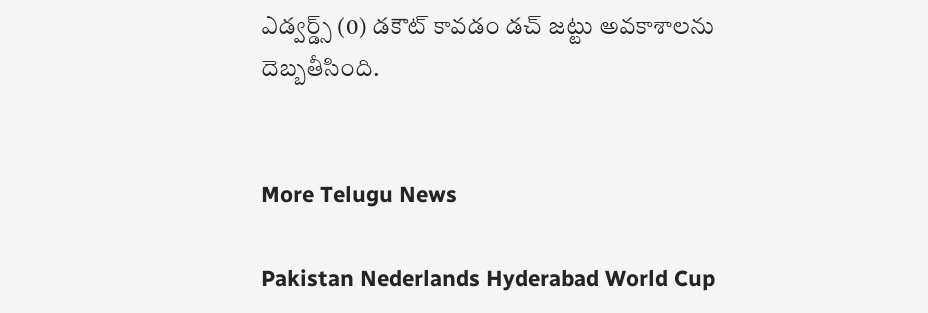ఎడ్వర్డ్స్ (0) డకౌట్ కావడం డచ్ జట్టు అవకాశాలను దెబ్బతీసింది.


More Telugu News

Pakistan Nederlands Hyderabad World Cup